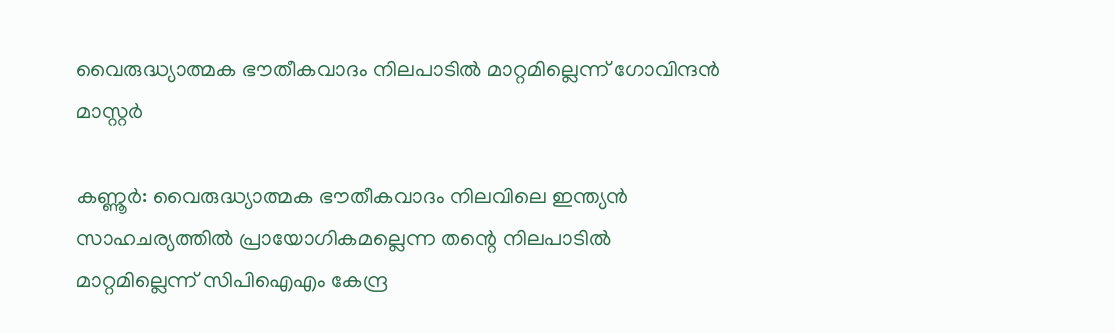വൈരുദ്ധ്യാത്മക ഭൗതീകവാദം നിലപാടില്‍ മാറ്റമില്ലെന്ന് ഗോവിന്ദന്‍ മാസ്റ്റര്‍

കണ്ണൂർ: വൈരുദ്ധ്യാത്മക ഭൗതീകവാദം നിലവിലെ ഇന്ത്യൻ സാഹചര്യത്തിൽ പ്രായോഗികമല്ലെന്ന തന്റെ നിലപാടില്‍ മാറ്റമില്ലെന്ന് സിപിഐഎം കേന്ദ്ര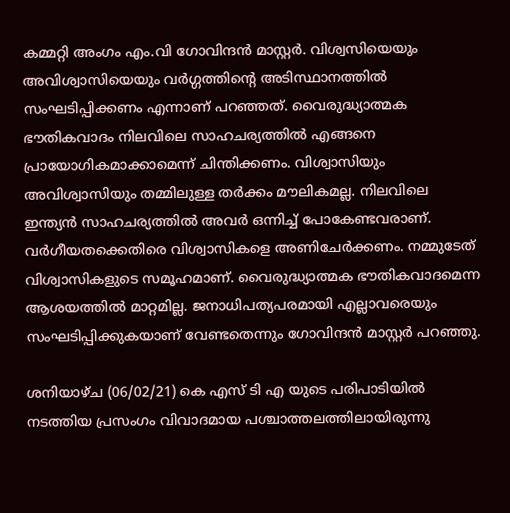കമ്മറ്റി അംഗം എം.വി ഗോവിന്ദന്‍ മാസ്റ്റര്‍. വിശ്വസിയെയും അവിശ്വാസിയെയും വര്‍ഗ്ഗത്തിന്റെ അടിസ്ഥാനത്തില്‍ സംഘടിപ്പിക്കണം എന്നാണ് പറഞ്ഞത്. വൈരുദ്ധ്യാത്മക ഭൗതികവാദം നിലവിലെ സാഹചര്യത്തില്‍ എങ്ങനെ പ്രായോഗികമാക്കാമെന്ന് ചിന്തിക്കണം. വിശ്വാസിയും അവിശ്വാസിയും തമ്മിലുള്ള തര്‍ക്കം മൗലികമല്ല. നിലവിലെ ഇന്ത്യന്‍ സാഹചര്യത്തില്‍ അവര്‍ ഒന്നിച്ച് പോകേണ്ടവരാണ്. വര്‍ഗീയതക്കെതിരെ വിശ്വാസികളെ അണിചേര്‍ക്കണം. നമ്മുടേത് വിശ്വാസികളുടെ സമൂഹമാണ്. വൈരുദ്ധ്യാത്മക ഭൗതികവാദമെന്ന ആശയത്തില്‍ മാറ്റമില്ല. ജനാധിപത്യപരമായി എല്ലാവരെയും സംഘടിപ്പിക്കുകയാണ് വേണ്ടതെന്നും ഗോവിന്ദന്‍ മാസ്റ്റര്‍ പറഞ്ഞു.

ശനിയാഴ്ച (06/02/21) കെ എസ് ടി എ യുടെ പരിപാടിയിൽ നടത്തിയ പ്രസംഗം വിവാദമായ പശ്ചാത്തലത്തിലായിരുന്നു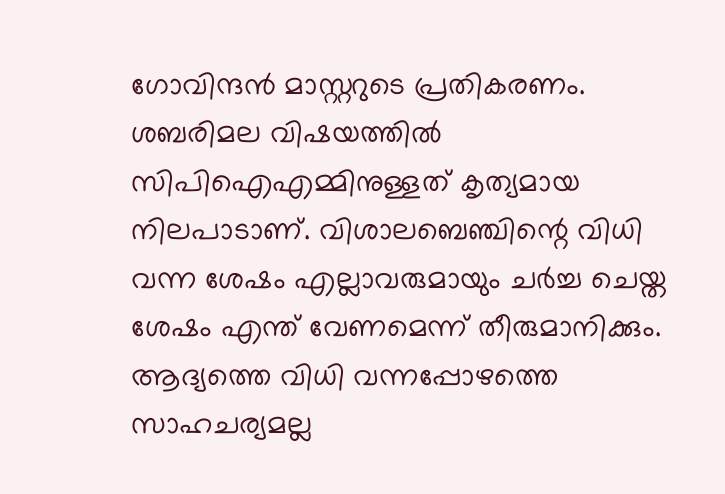ഗോവിന്ദൻ മാസ്റ്ററുടെ പ്രതികരണം. ശബരിമല വിഷയത്തില്‍ സിപിഐഎമ്മിനുള്ളത് കൃത്യമായ നിലപാടാണ്. വിശാലബെഞ്ചിന്റെ വിധി വന്ന ശേഷം എല്ലാവരുമായും ചര്‍ച്ച ചെയ്ത ശേഷം എന്ത് വേണമെന്ന് തീരുമാനിക്കും. ആദ്യത്തെ വിധി വന്നപ്പോഴത്തെ സാഹചര്യമല്ല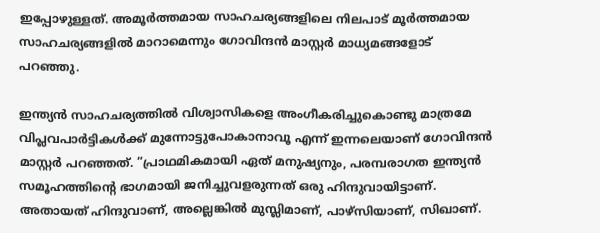ഇപ്പോഴുള്ളത്. അമൂര്‍ത്തമായ സാഹചര്യങ്ങളിലെ നിലപാട് മൂര്‍ത്തമായ സാഹചര്യങ്ങളില്‍ മാറാമെന്നും ഗോവിന്ദന്‍ മാസ്റ്റര്‍ മാധ്യമങ്ങളോട് പറഞ്ഞു.

ഇന്ത്യന്‍ സാഹചര്യത്തില്‍ വിശ്വാസികളെ അംഗീകരിച്ചുകൊണ്ടു മാത്രമേ വിപ്ലവപാര്‍ട്ടികള്‍ക്ക് മുന്നോട്ടുപോകാനാവൂ എന്ന് ഇന്നലെയാണ് ഗോവിന്ദന്‍ മാസ്റ്റര്‍ പറഞ്ഞത്. ”പ്രാഥമികമായി ഏത് മനുഷ്യനും, പരമ്പരാഗത ഇന്ത്യന്‍ സമൂഹത്തിന്റെ ഭാഗമായി ജനിച്ചുവളരുന്നത് ഒരു ഹിന്ദുവായിട്ടാണ്. അതായത് ഹിന്ദുവാണ്, അല്ലെങ്കില്‍ മുസ്ലിമാണ്, പാഴ്സിയാണ്, സിഖാണ്.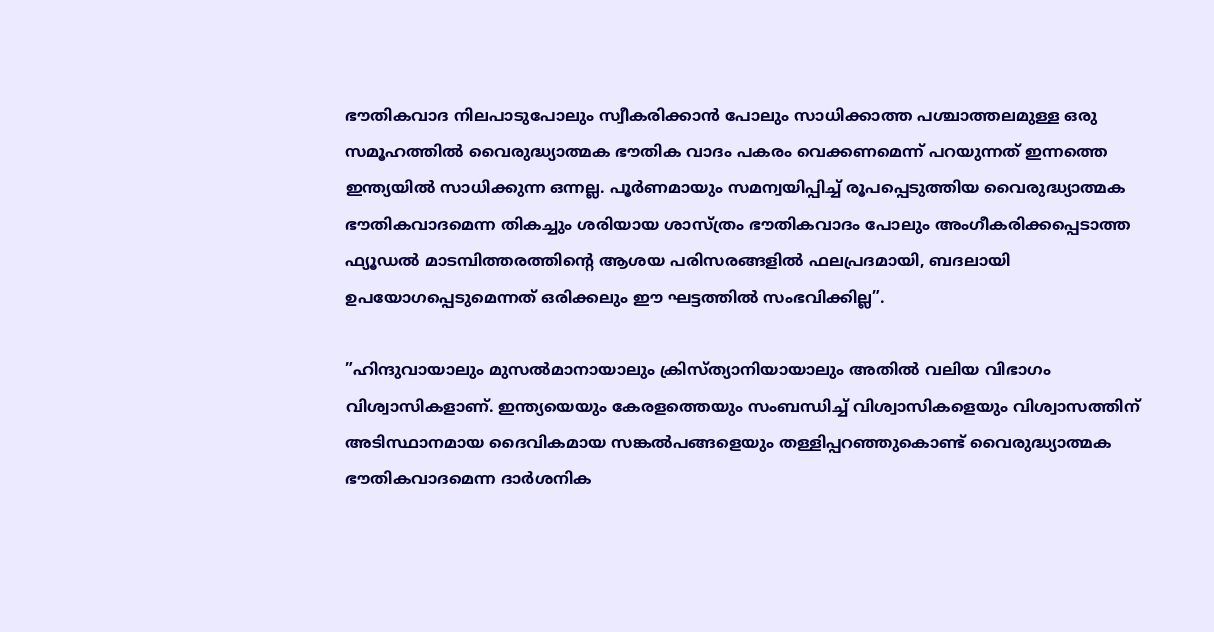ഭൗതികവാദ നിലപാടുപോലും സ്വീകരിക്കാന്‍ പോലും സാധിക്കാത്ത പശ്ചാത്തലമുള്ള ഒരു സമൂഹത്തില്‍ വൈരുദ്ധ്യാത്മക ഭൗതിക വാദം പകരം വെക്കണമെന്ന് പറയുന്നത് ഇന്നത്തെ ഇന്ത്യയില്‍ സാധിക്കുന്ന ഒന്നല്ല. പൂര്‍ണമായും സമന്വയിപ്പിച്ച് രൂപപ്പെടുത്തിയ വൈരുദ്ധ്യാത്മക ഭൗതികവാദമെന്ന തികച്ചും ശരിയായ ശാസ്ത്രം ഭൗതികവാദം പോലും അംഗീകരിക്കപ്പെടാത്ത ഫ്യൂഡല്‍ മാടമ്പിത്തരത്തിന്റെ ആശയ പരിസരങ്ങളില്‍ ഫലപ്രദമായി, ബദലായി ഉപയോഗപ്പെടുമെന്നത് ഒരിക്കലും ഈ ഘട്ടത്തില്‍ സംഭവിക്കില്ല”.

”ഹിന്ദുവായാലും മുസല്‍മാനായാലും ക്രിസ്ത്യാനിയായാലും അതില്‍ വലിയ വിഭാഗം വിശ്വാസികളാണ്. ഇന്ത്യയെയും കേരളത്തെയും സംബന്ധിച്ച് വിശ്വാസികളെയും വിശ്വാസത്തിന് അടിസ്ഥാനമായ ദൈവികമായ സങ്കല്‍പങ്ങളെയും തള്ളിപ്പറഞ്ഞുകൊണ്ട് വൈരുദ്ധ്യാത്മക ഭൗതികവാദമെന്ന ദാര്‍ശനിക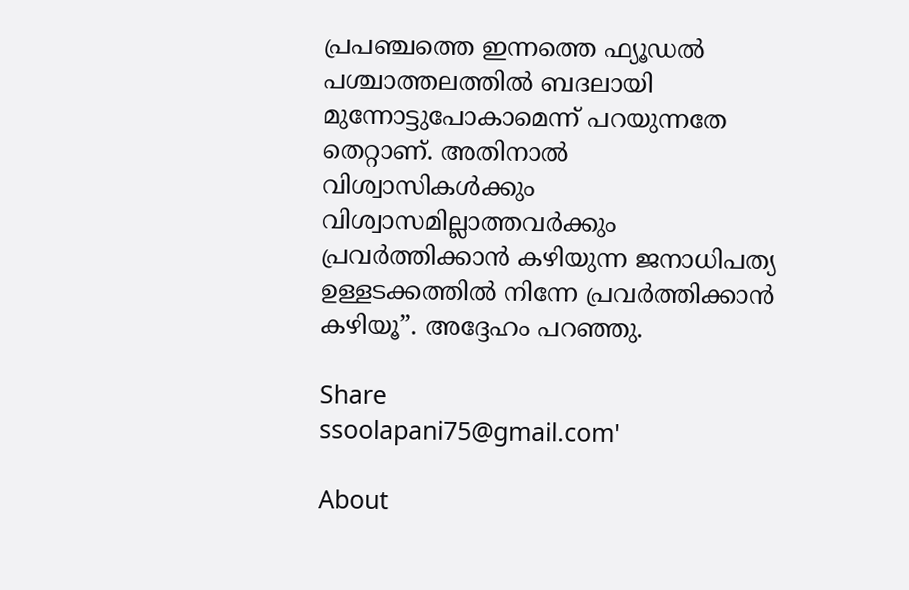പ്രപഞ്ചത്തെ ഇന്നത്തെ ഫ്യൂഡല്‍ പശ്ചാത്തലത്തില്‍ ബദലായി മുന്നോട്ടുപോകാമെന്ന് പറയുന്നതേ തെറ്റാണ്. അതിനാല്‍ വിശ്വാസികള്‍ക്കും വിശ്വാസമില്ലാത്തവര്‍ക്കും പ്രവര്‍ത്തിക്കാന്‍ കഴിയുന്ന ജനാധിപത്യ ഉള്ളടക്കത്തില്‍ നിന്നേ പ്രവര്‍ത്തിക്കാന്‍ കഴിയൂ”. അദ്ദേഹം പറഞ്ഞു.

Share
ssoolapani75@gmail.com'

About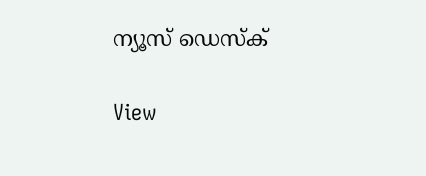ന്യൂസ് ഡെസ്ക്

View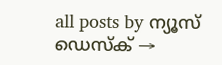all posts by ന്യൂസ് ഡെസ്ക് →